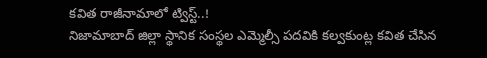కవిత రాజీనామాలో ట్విస్ట్..!
నిజామాబాద్ జిల్లా స్థానిక సంస్థల ఎమ్మెల్సీ పదవికి కల్వకుంట్ల కవిత చేసిన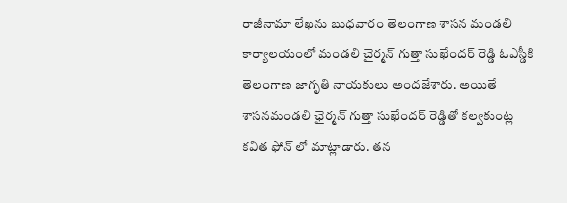రాజీనామా లేఖను బుధవారం తెలంగాణ శాసన మండలి కార్యాలయంలో మండలి చైర్మన్ గుత్తా సుఖేందర్ రెడ్డి ఓఎస్డీకి తెలంగాణ జాగృతి నాయకులు అందజేశారు. అయితే శాసనమండలి ఛైర్మన్ గుత్తా సుఖేందర్ రెడ్డితో కల్వకుంట్ల కవిత ఫోన్ లో మాట్లాడారు. తన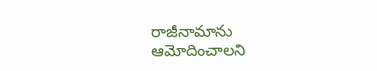రాజీనామాను ఆమోదించాలని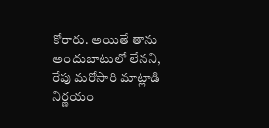కోరారు. అయితే తాను అందుబాటులో లేనని, రేపు మరోసారి మాట్లాడి నిర్ణయం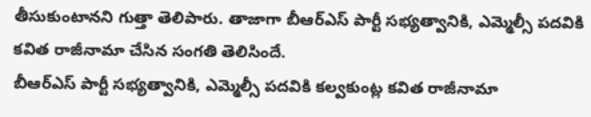తీసుకుంటానని గుత్తా తెలిపారు. తాజాగా బీఆర్ఎస్ పార్టీ సభ్యత్వానికి, ఎమ్మెల్సీ పదవికి కవిత రాజీనామా చేసిన సంగతి తెలిసిందే.
బీఆర్ఎస్ పార్టీ సభ్యత్వానికి, ఎమ్మెల్సీ పదవికి కల్వకుంట్ల కవిత రాజీనామా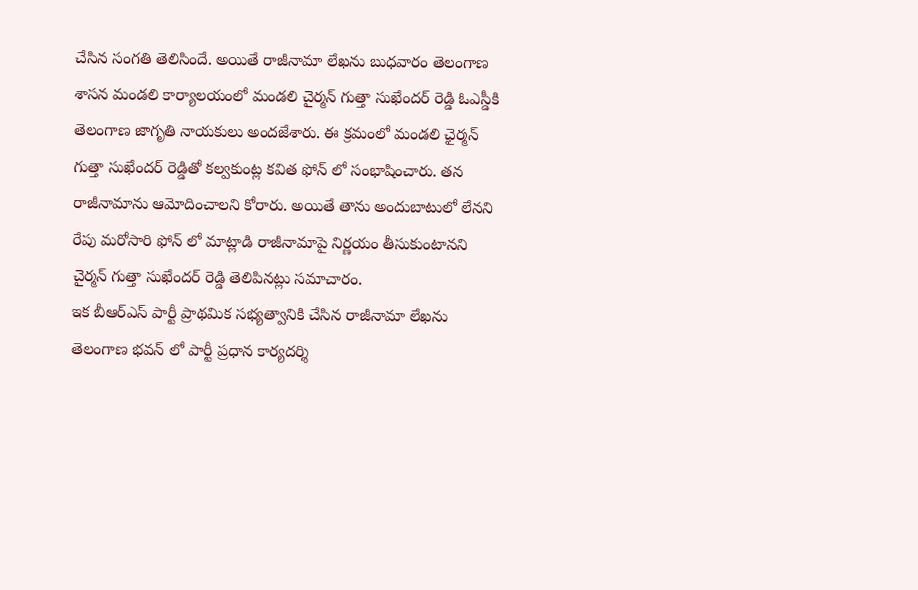చేసిన సంగతి తెలిసిందే. అయితే రాజీనామా లేఖను బుధవారం తెలంగాణ శాసన మండలి కార్యాలయంలో మండలి చైర్మన్ గుత్తా సుఖేందర్ రెడ్డి ఓఎస్డీకి తెలంగాణ జాగృతి నాయకులు అందజేశారు. ఈ క్రమంలో మండలి ఛైర్మన్ గుత్తా సుఖేందర్ రెడ్డితో కల్వకుంట్ల కవిత ఫోన్ లో సంభాషించారు. తన రాజీనామాను ఆమోదించాలని కోరారు. అయితే తాను అందుబాటులో లేనని రేపు మరోసారి ఫోన్ లో మాట్లాడి రాజీనామాపై నిర్ణయం తీసుకుంటానని చైర్మన్ గుత్తా సుఖేందర్ రెడ్డి తెలిపినట్లు సమాచారం.
ఇక బీఆర్ఎస్ పార్టీ ప్రాథమిక సభ్యత్వానికి చేసిన రాజీనామా లేఖను తెలంగాణ భవన్ లో పార్టీ ప్రధాన కార్యదర్శి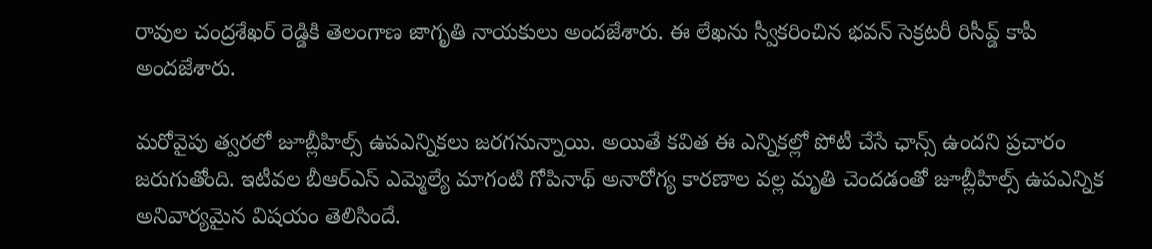రావుల చంద్రశేఖర్ రెడ్డికి తెలంగాణ జాగృతి నాయకులు అందజేశారు. ఈ లేఖను స్వీకరించిన భవన్ సెక్రటరీ రిసీవ్డ్ కాపీ అందజేశారు.

మరోవైపు త్వరలో జూబ్లీహిల్స్ ఉపఎన్నికలు జరగనున్నాయి. అయితే కవిత ఈ ఎన్నికల్లో పోటీ చేసే ఛాన్స్ ఉందని ప్రచారం జరుగుతోంది. ఇటీవల బీఆర్ఎస్ ఎమ్మెల్యే మాగంటి గోపినాథ్ అనారోగ్య కారణాల వల్ల మృతి చెందడంతో జూబ్లీహిల్స్ ఉపఎన్నిక అనివార్యమైన విషయం తెలిసిందే.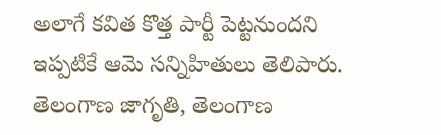అలాగే కవిత కొత్త పార్టీ పెట్టనుందని ఇప్పటికే ఆమె సన్నిహితులు తెలిపారు. తెలంగాణ జాగృతి, తెలంగాణ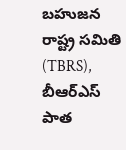బహుజన రాష్ట్ర సమితి (TBRS), బీఆర్ఎస్ పాత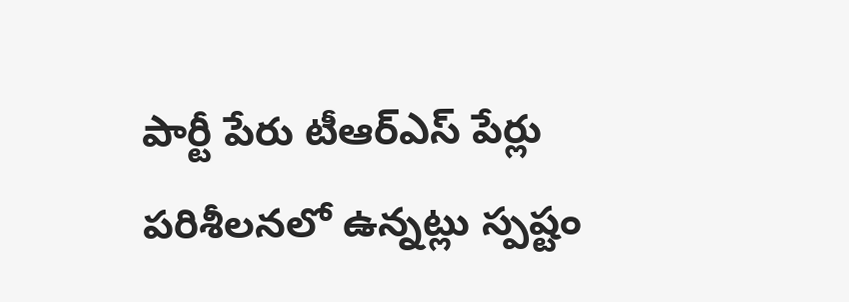పార్టీ పేరు టీఆర్ఎస్ పేర్లు పరిశీలనలో ఉన్నట్లు స్పష్టం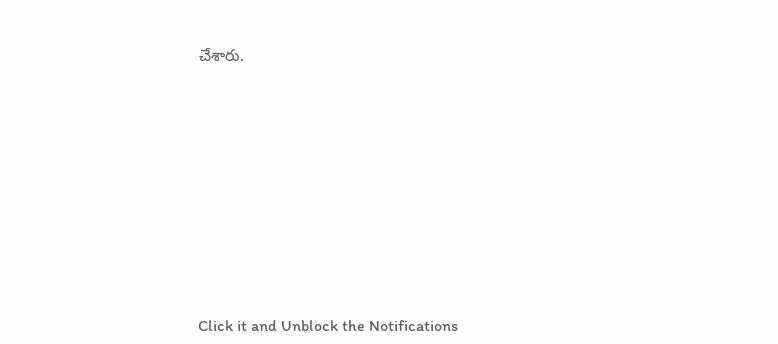చేశారు.












Click it and Unblock the Notifications